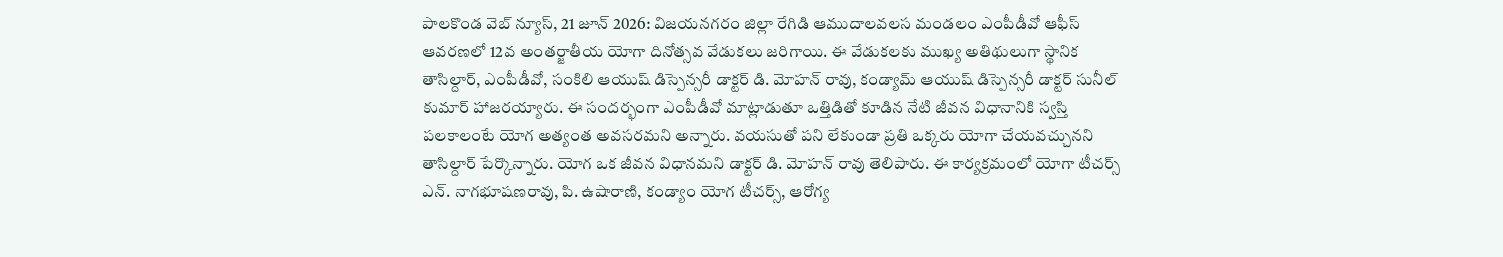పాలకొండ వెబ్ న్యూస్, 21 జూన్ 2026: విజయనగరం జిల్లా రేగిడి ఆముదాలవలస మండలం ఎంపీడీవో ఆఫీస్ ఆవరణలో 12వ అంతర్జాతీయ యోగా దినోత్సవ వేడుకలు జరిగాయి. ఈ వేడుకలకు ముఖ్య అతిథులుగా స్థానిక తాసిల్దార్, ఎంపీడీవో, సంకిలి ఆయుష్ డిస్పెన్సరీ డాక్టర్ డి. మోహన్ రావు, కండ్యామ్ ఆయుష్ డిస్పెన్సరీ డాక్టర్ సునీల్ కుమార్ హాజరయ్యారు. ఈ సందర్భంగా ఎంపీడీవో మాట్లాడుతూ ఒత్తిడితో కూడిన నేటి జీవన విధానానికి స్వస్తి పలకాలంటే యోగ అత్యంత అవసరమని అన్నారు. వయసుతో పని లేకుండా ప్రతి ఒక్కరు యోగా చేయవచ్చునని తాసిల్దార్ పేర్కొన్నారు. యోగ ఒక జీవన విధానమని డాక్టర్ డి. మోహన్ రావు తెలిపారు. ఈ కార్యక్రమంలో యోగా టీచర్స్ ఎన్. నాగభూషణరావు, పి. ఉషారాణి, కండ్యాం యోగ టీచర్స్, ఆరోగ్య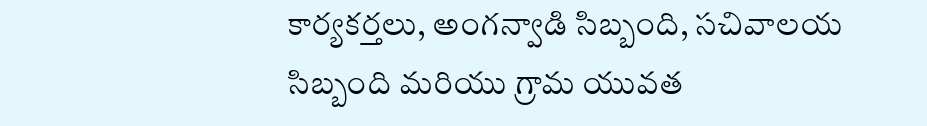కార్యకర్తలు, అంగన్వాడి సిబ్బంది, సచివాలయ సిబ్బంది మరియు గ్రామ యువత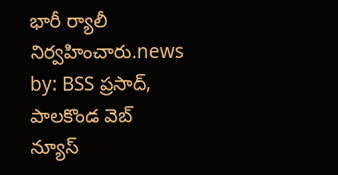భారీ ర్యాలీ నిర్వహించారు.news by: BSS ప్రసాద్, పాలకొండ వెబ్ న్యూస్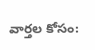వార్తల కోసం: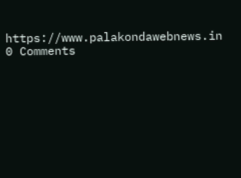https://www.palakondawebnews.in
0 Comments